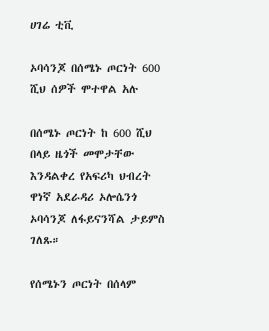ሀገሬ ቲቪ

ኦባሳንጆ በሰሜኑ ጦርነት 600 ሺህ ሰዎች ሞተዋል አሉ

በሰሜኑ ጦርነት ከ 600 ሺህ በላይ ዜጎች መሞታቸው እንዳልቀረ የአፍሪካ ህብረት ዋነኛ አደራዳሪ ኦሎሴንጎ ኦባሳንጆ ለፋይናንሻል ታይምስ ገለጹ።

የሰሜኑን ጦርነት በሰላም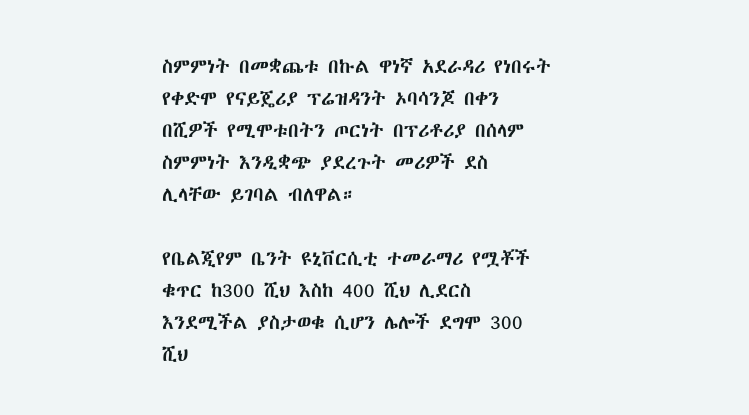ስምምነት በመቋጨቱ በኩል ዋነኛ አደራዳሪ የነበሩት የቀድሞ የናይጄሪያ ፕሬዝዳንት ኦባሳንጆ በቀን በሺዎች የሚሞቱበትን ጦርነት በፕሪቶሪያ በሰላም ስምምነት እንዲቋጭ ያደረጉት መሪዎች ደስ ሊላቸው ይገባል ብለዋል።

የቤልጂየም ቤንት ዩኒቨርሲቲ ተመራማሪ የሟቾች ቁጥር ከ300 ሺህ እስከ 400 ሺህ ሊደርስ እንደሚችል ያስታወቁ ሲሆን ሌሎች ደግሞ 300 ሺህ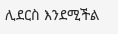ሊደርስ እንደሚችል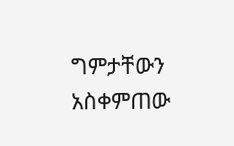ግምታቸውን አስቀምጠው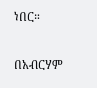ነበር።

በአብርሃም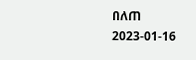በለጠ
2023-01-16